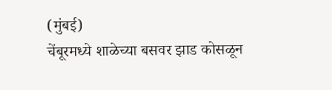(मुंबई)
चेंबूरमध्ये शाळेच्या बसवर झाड कोसळून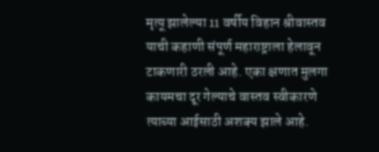मृत्यू झालेल्या 11 वर्षीय विहान श्रीवास्तव याची कहाणी संपूर्ण महाराष्ट्राला हेलावून टाकणारी ठरली आहे. एका क्षणात मुलगा कायमचा दूर गेल्याचे वास्तव स्वीकारणे त्याच्या आईसाठी अशक्य झाले आहे.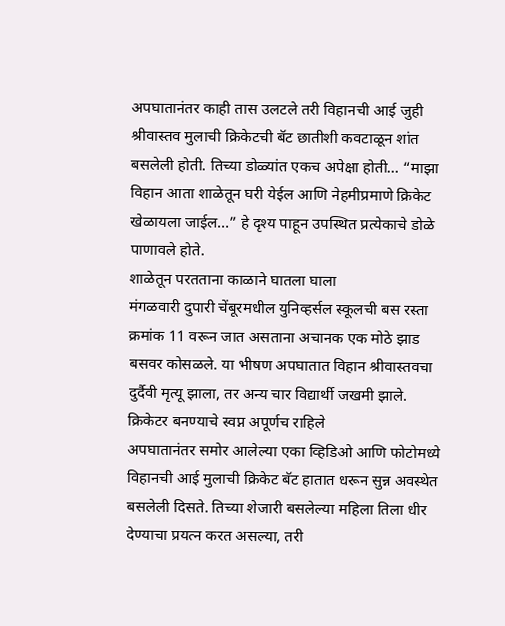अपघातानंतर काही तास उलटले तरी विहानची आई जुही श्रीवास्तव मुलाची क्रिकेटची बॅट छातीशी कवटाळून शांत बसलेली होती. तिच्या डोळ्यांत एकच अपेक्षा होती… “माझा विहान आता शाळेतून घरी येईल आणि नेहमीप्रमाणे क्रिकेट खेळायला जाईल…” हे दृश्य पाहून उपस्थित प्रत्येकाचे डोळे पाणावले होते.
शाळेतून परतताना काळाने घातला घाला
मंगळवारी दुपारी चेंबूरमधील युनिव्हर्सल स्कूलची बस रस्ता क्रमांक 11 वरून जात असताना अचानक एक मोठे झाड बसवर कोसळले. या भीषण अपघातात विहान श्रीवास्तवचा दुर्दैवी मृत्यू झाला, तर अन्य चार विद्यार्थी जखमी झाले.
क्रिकेटर बनण्याचे स्वप्न अपूर्णच राहिले
अपघातानंतर समोर आलेल्या एका व्हिडिओ आणि फोटोमध्ये विहानची आई मुलाची क्रिकेट बॅट हातात धरून सुन्न अवस्थेत बसलेली दिसते. तिच्या शेजारी बसलेल्या महिला तिला धीर देण्याचा प्रयत्न करत असल्या, तरी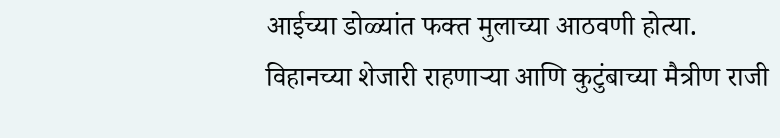आईच्या डोळ्यांत फक्त मुलाच्या आठवणी होत्या.
विहानच्या शेजारी राहणाऱ्या आणि कुटुंबाच्या मैत्रीण राजी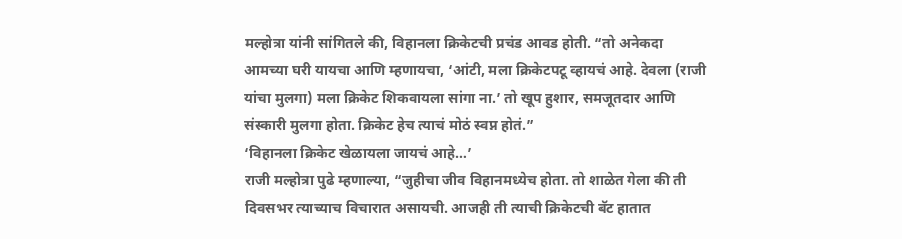मल्होत्रा यांनी सांगितले की, विहानला क्रिकेटची प्रचंड आवड होती. “तो अनेकदा आमच्या घरी यायचा आणि म्हणायचा, ‘आंटी, मला क्रिकेटपटू व्हायचं आहे. देवला (राजी यांचा मुलगा) मला क्रिकेट शिकवायला सांगा ना.’ तो खूप हुशार, समजूतदार आणि संस्कारी मुलगा होता. क्रिकेट हेच त्याचं मोठं स्वप्न होतं.”
‘विहानला क्रिकेट खेळायला जायचं आहे…’
राजी मल्होत्रा पुढे म्हणाल्या, “जुहीचा जीव विहानमध्येच होता. तो शाळेत गेला की ती दिवसभर त्याच्याच विचारात असायची. आजही ती त्याची क्रिकेटची बॅट हातात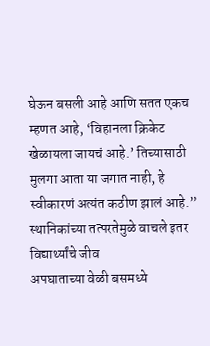घेऊन बसली आहे आणि सतत एकच म्हणत आहे, ‘विहानला क्रिकेट खेळायला जायचं आहे.’ तिच्यासाठी मुलगा आता या जगात नाही, हे स्वीकारणं अत्यंत कठीण झालं आहे.”
स्थानिकांच्या तत्परतेमुळे वाचले इतर विद्यार्थ्यांचे जीव
अपघाताच्या वेळी बसमध्ये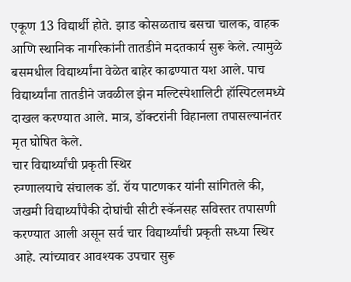एकूण 13 विद्यार्थी होते. झाड कोसळताच बसचा चालक, वाहक आणि स्थानिक नागरिकांनी तातडीने मदतकार्य सुरू केले. त्यामुळे बसमधील विद्यार्थ्यांना वेळेत बाहेर काढण्यात यश आले. पाच विद्यार्थ्यांना तातडीने जवळील झेन मल्टिस्पेशालिटी हॉस्पिटलमध्ये दाखल करण्यात आले. मात्र, डॉक्टरांनी विहानला तपासल्यानंतर मृत घोषित केले.
चार विद्यार्थ्यांची प्रकृती स्थिर
रुग्णालयाचे संचालक डॉ. रॉय पाटणकर यांनी सांगितले की, जखमी विद्यार्थ्यांपैकी दोघांची सीटी स्कॅनसह सविस्तर तपासणी करण्यात आली असून सर्व चार विद्यार्थ्यांची प्रकृती सध्या स्थिर आहे. त्यांच्यावर आवश्यक उपचार सुरू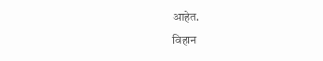आहेत.
विहान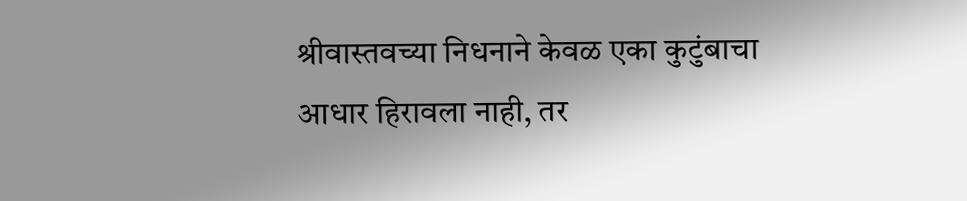श्रीवास्तवच्या निधनाने केवळ एका कुटुंबाचा आधार हिरावला नाही, तर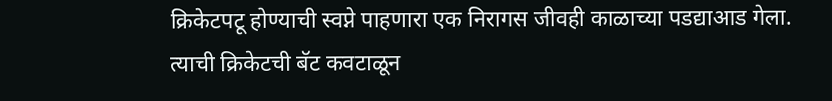क्रिकेटपटू होण्याची स्वप्ने पाहणारा एक निरागस जीवही काळाच्या पडद्याआड गेला. त्याची क्रिकेटची बॅट कवटाळून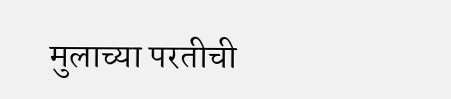मुलाच्या परतीची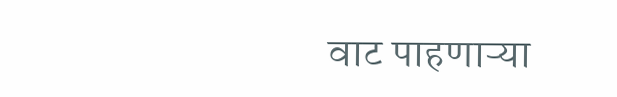वाट पाहणाऱ्या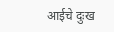आईचे दुःख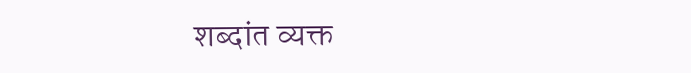शब्दांत व्यक्त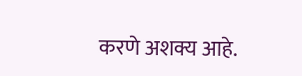करणे अशक्य आहे.